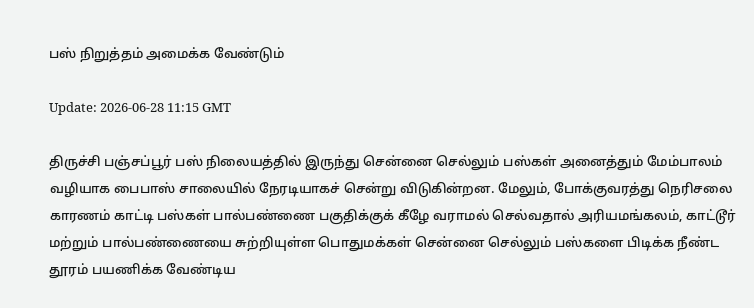பஸ் நிறுத்தம் அமைக்க வேண்டும்

Update: 2026-06-28 11:15 GMT

திருச்சி பஞ்சப்பூர் பஸ் நிலையத்தில் இருந்து சென்னை செல்லும் பஸ்கள் அனைத்தும் மேம்பாலம் வழியாக பைபாஸ் சாலையில் நேரடியாகச் சென்று விடுகின்றன. மேலும், போக்குவரத்து நெரிசலை காரணம் காட்டி பஸ்கள் பால்பண்ணை பகுதிக்குக் கீழே வராமல் செல்வதால் அரியமங்கலம், காட்டூர் மற்றும் பால்பண்ணையை சுற்றியுள்ள பொதுமக்கள் சென்னை செல்லும் பஸ்களை பிடிக்க நீண்ட தூரம் பயணிக்க வேண்டிய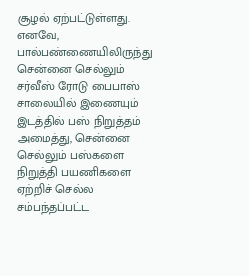சூழல் ஏற்பட்டுள்ளது. எனவே, பால்பண்ணையிலிருந்து சென்னை செல்லும் சர்வீஸ் ரோடு பைபாஸ் சாலையில் இணையும் இடத்தில் பஸ் நிறுத்தம் அமைத்து, சென்னை செல்லும் பஸ்களை நிறுத்தி பயணிகளை ஏற்றிச் செல்ல சம்பந்தப்பட்ட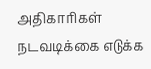அதிகாரிகள் நடவடிக்கை எடுக்க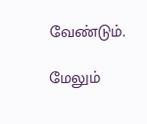வேண்டும்.

மேலும்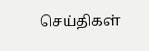செய்திகள்